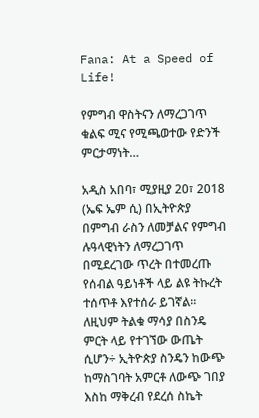Fana: At a Speed of Life!

የምግብ ዋስትናን ለማረጋገጥ ቁልፍ ሚና የሚጫወተው የድንች ምርታማነት…

አዲስ አበባ፣ ሚያዚያ 20፣ 2018 (ኤፍ ኤም ሲ) በኢትዮጵያ በምግብ ራስን ለመቻልና የምግብ ሉዓላዊነትን ለማረጋገጥ በሚደረገው ጥረት በተመረጡ የሰብል ዓይነቶች ላይ ልዩ ትኩረት ተሰጥቶ እየተሰራ ይገኛል።
ለዚህም ትልቁ ማሳያ በስንዴ ምርት ላይ የተገኘው ውጤት ሲሆን÷ ኢትዮጵያ ስንዴን ከውጭ ከማስገባት አምርቶ ለውጭ ገበያ እስከ ማቅረብ የደረሰ ስኬት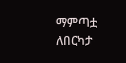ማምጣቷ ለበርካታ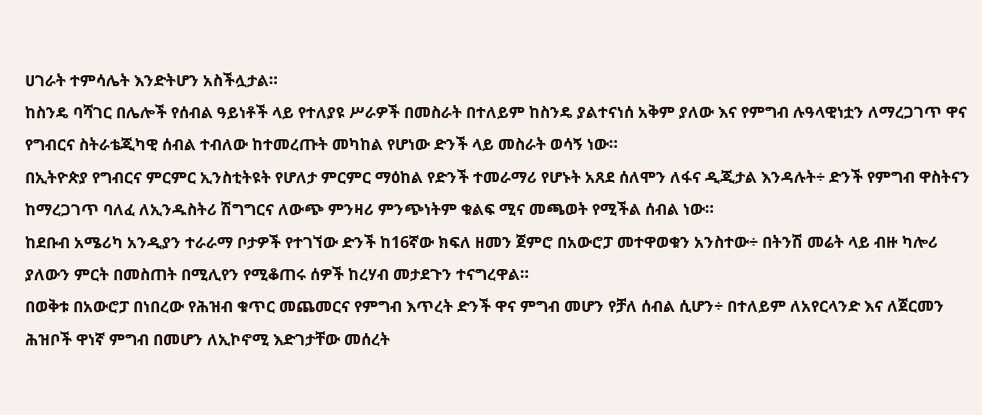ሀገራት ተምሳሌት እንድትሆን አስችሏታል።
ከስንዴ ባሻገር በሌሎች የሰብል ዓይነቶች ላይ የተለያዩ ሥራዎች በመስራት በተለይም ከስንዴ ያልተናነሰ አቅም ያለው እና የምግብ ሉዓላዊነቷን ለማረጋገጥ ዋና የግብርና ስትራቴጂካዊ ሰብል ተብለው ከተመረጡት መካከል የሆነው ድንች ላይ መስራት ወሳኝ ነው።
በኢትዮጵያ የግብርና ምርምር ኢንስቲትዩት የሆለታ ምርምር ማዕከል የድንች ተመራማሪ የሆኑት አጸደ ሰለሞን ለፋና ዲጂታል እንዳሉት÷ ድንች የምግብ ዋስትናን ከማረጋገጥ ባለፈ ለኢንዱስትሪ ሽግግርና ለውጭ ምንዛሪ ምንጭነትም ቁልፍ ሚና መጫወት የሚችል ሰብል ነው።
ከደቡብ አሜሪካ አንዲያን ተራራማ ቦታዎች የተገኘው ድንች ከ16ኛው ክፍለ ዘመን ጀምሮ በአውሮፓ መተዋወቁን አንስተው÷ በትንሽ መሬት ላይ ብዙ ካሎሪ ያለውን ምርት በመስጠት በሚሊየን የሚቆጠሩ ሰዎች ከረሃብ መታደጉን ተናግረዋል።
በወቅቱ በአውሮፓ በነበረው የሕዝብ ቁጥር መጨመርና የምግብ እጥረት ድንች ዋና ምግብ መሆን የቻለ ሰብል ሲሆን÷ በተለይም ለአየርላንድ እና ለጀርመን ሕዝቦች ዋነኛ ምግብ በመሆን ለኢኮኖሚ እድገታቸው መሰረት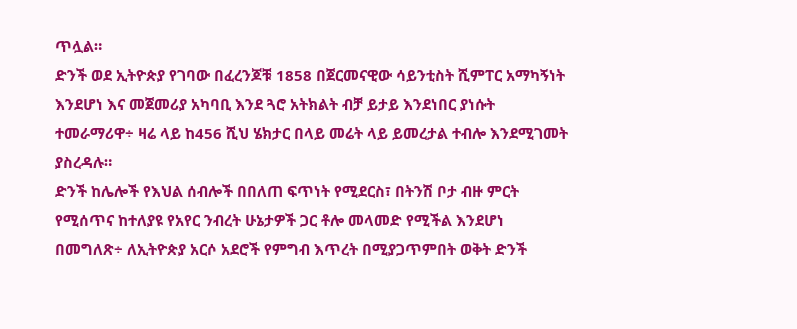ጥሏል።
ድንች ወደ ኢትዮጵያ የገባው በፈረንጆቹ 1858 በጀርመናዊው ሳይንቲስት ሺምፐር አማካኝነት እንደሆነ እና መጀመሪያ አካባቢ እንደ ጓሮ አትክልት ብቻ ይታይ እንደነበር ያነሱት ተመራማሪዋ÷ ዛሬ ላይ ከ456 ሺህ ሄክታር በላይ መሬት ላይ ይመረታል ተብሎ እንደሚገመት ያስረዳሉ።
ድንች ከሌሎች የእህል ሰብሎች በበለጠ ፍጥነት የሚደርስ፣ በትንሽ ቦታ ብዙ ምርት የሚሰጥና ከተለያዩ የአየር ንብረት ሁኔታዎች ጋር ቶሎ መላመድ የሚችል እንደሆነ በመግለጽ÷ ለኢትዮጵያ አርሶ አደሮች የምግብ እጥረት በሚያጋጥምበት ወቅት ድንች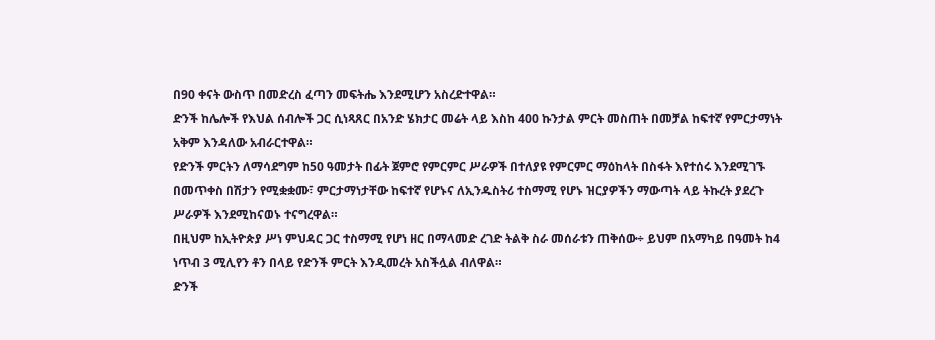በ90 ቀናት ውስጥ በመድረስ ፈጣን መፍትሔ እንደሚሆን አስረድተዋል።
ድንች ከሌሎች የእህል ሰብሎች ጋር ሲነጻጸር በአንድ ሄክታር መሬት ላይ እስከ 400 ኩንታል ምርት መስጠት በመቻል ከፍተኛ የምርታማነት አቅም እንዳለው አብራርተዋል።
የድንች ምርትን ለማሳደግም ከ50 ዓመታት በፊት ጀምሮ የምርምር ሥራዎች በተለያዩ የምርምር ማዕከላት በስፋት እየተሰሩ እንደሚገኙ በመጥቀስ በሽታን የሚቋቋሙ፣ ምርታማነታቸው ከፍተኛ የሆኑና ለኢንዱስትሪ ተስማሚ የሆኑ ዝርያዎችን ማውጣት ላይ ትኩረት ያደረጉ ሥራዎች እንደሚከናወኑ ተናግረዋል።
በዚህም ከኢትዮጵያ ሥነ ምህዳር ጋር ተስማሚ የሆነ ዘር በማላመድ ረገድ ትልቅ ስራ መሰራቱን ጠቅሰው÷ ይህም በአማካይ በዓመት ከ4 ነጥብ 3 ሚሊየን ቶን በላይ የድንች ምርት እንዲመረት አስችሏል ብለዋል።
ድንች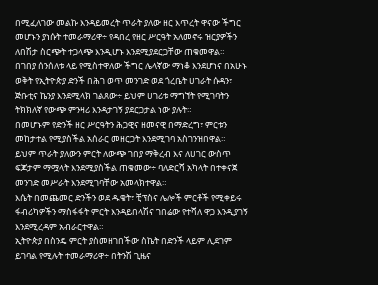በሚፈለገው መልኩ እንዳይመረት ጥራት ያለው ዘር እጥረት ዋናው ችግር መሆኑን ያነሱት ተመራማሪዋ÷ የዳበረ የዘር ሥርዓት አለመኖሩ ዝርያዎችን ለበሽታ ስርጭት ተጋላጭ እንዲሆኑ እንደሚያደርጋቸው ጠቁመዋል።
በገበያ ሰንሰለቱ ላይ የሚስተዋለው ችግር ሌላኛው ማነቆ እንደሆነና በአሁኑ ወቅት የኢትዮጵያ ድንች በሕገ ወጥ መንገድ ወደ ጎረቤት ሀገራት ሱዳን፣ ጅቡቲና ኬንያ እንደሚላክ ገልጸው÷ ይህም ሀገሪቱ ማግኘት የሚገባትን ትክክለኛ የውጭ ምንዛሪ እንዳታገኝ ያደርጋታል ነው ያሉት።
በመሆኑም የድንች ዘር ሥርዓትን ሕጋዊና ዘመናዊ በማድረግ፣ ምርቱን መከታተል የሚያስችል አሰራር መዘርጋት እንደሚገባ አስገንዝበዋል።
ይህም ጥራት ያለውን ምርት ለውጭ ገበያ ማቅረብ እና ለሀገር ውስጥ ፍጆታም ማሟላት እንደሚያስችል ጠቁመው÷ ባለድርሻ አካላት በተቀናጀ መንገድ መሥራት እንደሚገባቸው አመላክተዋል።
እሴት በመጨመር ድንችን ወደ ዱቄት፣ ቺፕስና ሌሎች ምርቶች የሚቀይሩ ፋብሪካዎችን ማስፋፋት ምርት እንዳይበላሽና ገበሬው የተሻለ ዋጋ እንዲያገኝ እንደሚረዳም አብራርተዋል።
ኢትዮጵያ በስንዴ ምርት ያስመዘገበችው ስኬት በድንች ላይም ሊደገም ይገባል የሚሉት ተመራማሪዋ÷ በትንሽ ጊዜና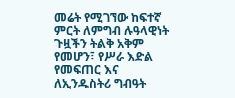መሬት የሚገኘው ከፍተኛ ምርት ለምግብ ሉዓላዊነት ጉዟችን ትልቅ አቅም የመሆን፣ የሥራ እድል የመፍጠር እና ለኢንዱስትሪ ግብዓት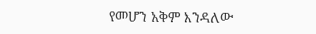የመሆን አቅም እንዳለው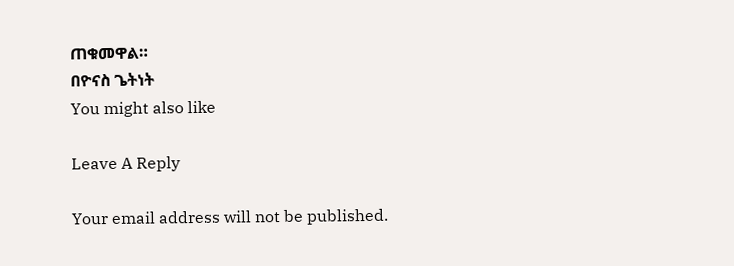ጠቁመዋል።
በዮናስ ጌትነት
You might also like

Leave A Reply

Your email address will not be published.